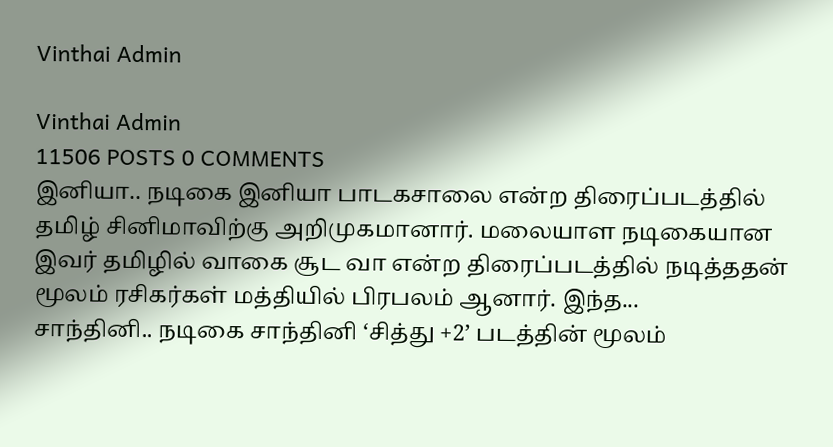Vinthai Admin

Vinthai Admin
11506 POSTS 0 COMMENTS
இனியா.. நடிகை இனியா பாடகசாலை என்ற திரைப்படத்தில் தமிழ் சினிமாவிற்கு அறிமுகமானார். மலையாள நடிகையான இவர் தமிழில் வாகை சூட வா என்ற திரைப்படத்தில் நடித்ததன் மூலம் ரசிகர்கள் மத்தியில் பிரபலம் ஆனார். இந்த...
சாந்தினி.. நடிகை சாந்தினி ‘சித்து +2’ படத்தின் மூலம்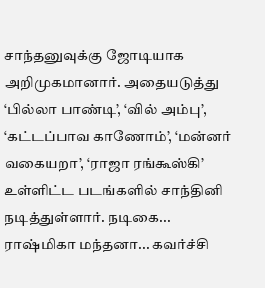சாந்தனுவுக்கு ஜோடியாக அறிமுகமானார். அதையடுத்து ‘பில்லா பாண்டி’, ‘வில் அம்பு’, ‘கட்டப்பாவ காணோம்’, ‘மன்னர் வகையறா’, ‘ராஜா ரங்கூஸ்கி’ உள்ளிட்ட படங்களில் சாந்தினி நடித்துள்ளார். நடிகை...
ராஷ்மிகா மந்தனா... கவர்ச்சி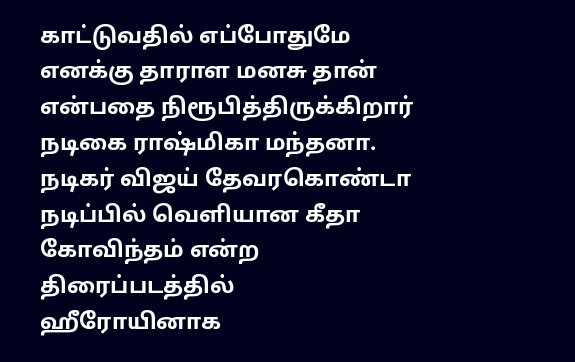காட்டுவதில் எப்போதுமே எனக்கு தாராள மனசு தான் என்பதை நிரூபித்திருக்கிறார் நடிகை ராஷ்மிகா மந்தனா. நடிகர் விஜய் தேவரகொண்டா நடிப்பில் வெளியான கீதா கோவிந்தம் என்ற திரைப்படத்தில் ஹீரோயினாக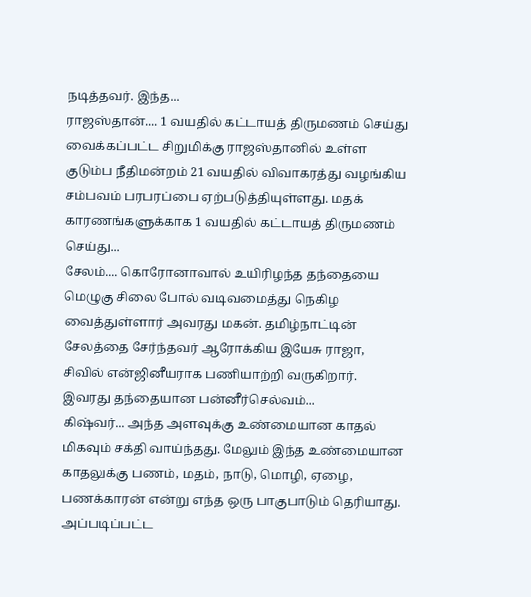நடித்தவர். இந்த...
ராஜஸ்தான்.... 1 வயதில் கட்டாயத் திருமணம் செய்து வைக்கப்பட்ட சிறுமிக்கு ராஜஸ்தானில் உள்ள குடும்ப நீதிமன்றம் 21 வயதில் விவாகரத்து வழங்கிய சம்பவம் பரபரப்பை ஏற்படுத்தியுள்ளது. மதக் காரணங்களுக்காக 1 வயதில் கட்டாயத் திருமணம் செய்து...
சேலம்.... கொரோனாவால் உயிரிழந்த தந்தையை மெழுகு சிலை போல் வடிவமைத்து நெகிழ வைத்துள்ளார் அவரது மகன். தமிழ்நாட்டின் சேலத்தை சேர்ந்தவர் ஆரோக்கிய இயேசு ராஜா, சிவில் என்ஜினீயராக பணியாற்றி வருகிறார். இவரது தந்தையான பன்னீர்செல்வம்...
கிஷ்வர்... அந்த அளவுக்கு உண்மையான காதல் மிகவும் சக்தி வாய்ந்தது. மேலும் இந்த உண்மையான காதலுக்கு பணம், மதம், நாடு, மொழி, ஏழை, பணக்காரன் என்று எந்த ஒரு பாகுபாடும் தெரியாது. அப்படிப்பட்ட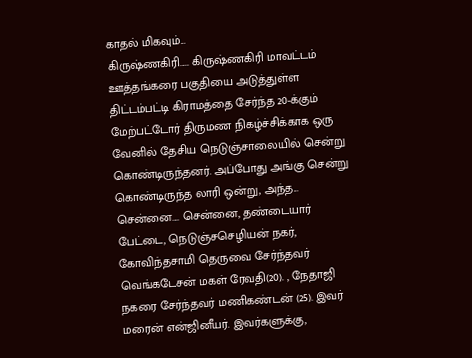காதல் மிகவும்...
கிருஷ்ணகிரி..... கிருஷ்ணகிரி மாவட்டம் ஊத்தங்கரை பகுதியை அடுத்துள்ள திட்டம்பட்டி கிராமத்தை சேர்ந்த 20-க்கும் மேற்பட்டோர் திருமண நிகழ்ச்சிக்காக ஒரு வேனில் தேசிய நெடுஞ்சாலையில் சென்று கொண்டிருந்தனர். அப்போது அங்கு சென்று கொண்டிருந்த லாரி ஒன்று, அந்த...
சென்னை.... சென்னை, தண்டையார் பேட்டை, நெடுஞ்சசெழியன் நகர், கோவிந்தசாமி தெருவை சேர்ந்தவர் வெங்கடேசன் மகள் ரேவதி(20). , நேதாஜி நகரை சேர்ந்தவர் மணிகண்டன் (25). இவர் மரைன் என்ஜினீயர். இவர்களுக்கு,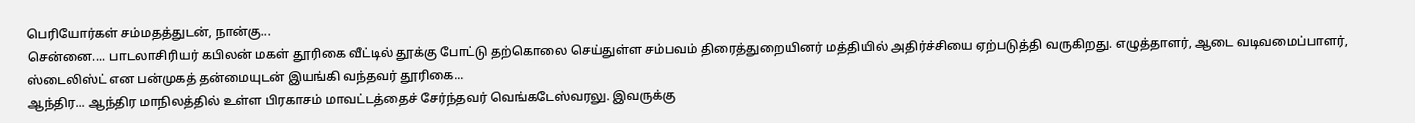பெரியோர்கள் சம்மதத்துடன், நான்கு...
சென்னை.... பாடலாசிரியர் கபிலன் மகள் தூரிகை வீட்டில் தூக்கு போட்டு தற்கொலை செய்துள்ள சம்பவம் திரைத்துறையினர் மத்தியில் அதிர்ச்சியை ஏற்படுத்தி வருகிறது. எழுத்தாளர், ஆடை வடிவமைப்பாளர், ஸ்டைலிஸ்ட் என பன்முகத் தன்மையுடன் இயங்கி வந்தவர் தூரிகை...
ஆந்திர... ஆந்திர மாநிலத்தில் உள்ள பிரகாசம் மாவட்டத்தைச் சேர்ந்தவர் வெங்கடேஸ்வரலு. இவருக்கு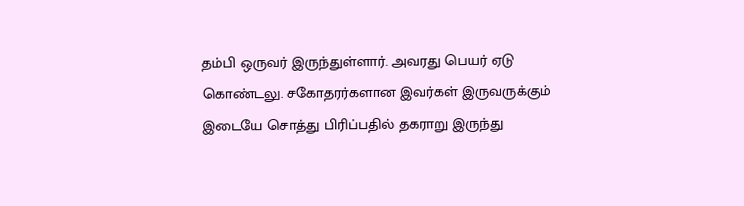தம்பி ஒருவர் இருந்துள்ளார். அவரது பெயர் ஏடு கொண்டலு. சகோதரர்களான இவர்கள் இருவருக்கும் இடையே சொத்து பிரிப்பதில் தகராறு இருந்து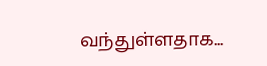வந்துள்ளதாக...